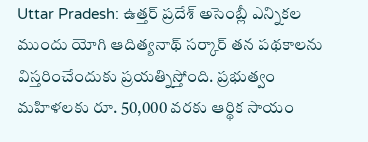Uttar Pradesh: ఉత్తర్ ప్రదేశ్ అసెంబ్లీ ఎన్నికల ముందు యోగి ఆదిత్యనాథ్ సర్కార్ తన పథకాలను విస్తరించేందుకు ప్రయత్నిస్తోంది. ప్రభుత్వం మహిళలకు రూ. 50,000 వరకు ఆర్థిక సాయం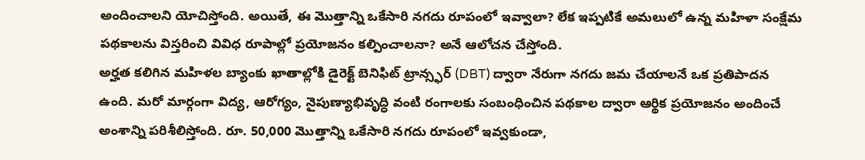అందించాలని యోచిస్తోంది. అయితే, ఈ మొత్తాన్ని ఒకేసారి నగదు రూపంలో ఇవ్వాలా? లేక ఇప్పటికే అమలులో ఉన్న మహిళా సంక్షేమ పథకాలను విస్తరించి వివిధ రూపాల్లో ప్రయోజనం కల్పించాలనా? అనే ఆలోచన చేస్తోంది.
అర్హత కలిగిన మహిళల బ్యాంకు ఖాతాల్లోకి డైరెక్ట్ బెనిఫిట్ ట్రాన్స్ఫర్ (DBT) ద్వారా నేరుగా నగదు జమ చేయాలనే ఒక ప్రతిపాదన ఉంది. మరో మార్గంగా విద్య, ఆరోగ్యం, నైపుణ్యాభివృద్ధి వంటి రంగాలకు సంబంధించిన పథకాల ద్వారా ఆర్థిక ప్రయోజనం అందించే అంశాన్ని పరిశీలిస్తోంది. రూ. 50,000 మొత్తాన్ని ఒకేసారి నగదు రూపంలో ఇవ్వకుండా,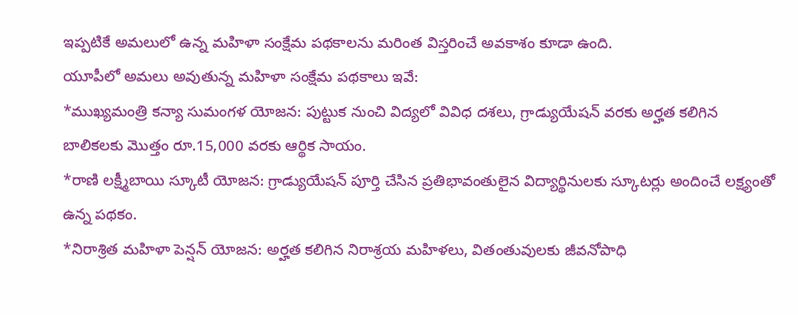ఇప్పటికే అమలులో ఉన్న మహిళా సంక్షేమ పథకాలను మరింత విస్తరించే అవకాశం కూడా ఉంది.
యూపీలో అమలు అవుతున్న మహిళా సంక్షేమ పథకాలు ఇవే:
*ముఖ్యమంత్రి కన్యా సుమంగళ యోజన: పుట్టుక నుంచి విద్యలో వివిధ దశలు, గ్రాడ్యుయేషన్ వరకు అర్హత కలిగిన బాలికలకు మొత్తం రూ.15,000 వరకు ఆర్థిక సాయం.
*రాణి లక్ష్మీబాయి స్కూటీ యోజన: గ్రాడ్యుయేషన్ పూర్తి చేసిన ప్రతిభావంతులైన విద్యార్థినులకు స్కూటర్లు అందించే లక్ష్యంతో ఉన్న పథకం.
*నిరాశ్రిత మహిళా పెన్షన్ యోజన: అర్హత కలిగిన నిరాశ్రయ మహిళలు, వితంతువులకు జీవనోపాధి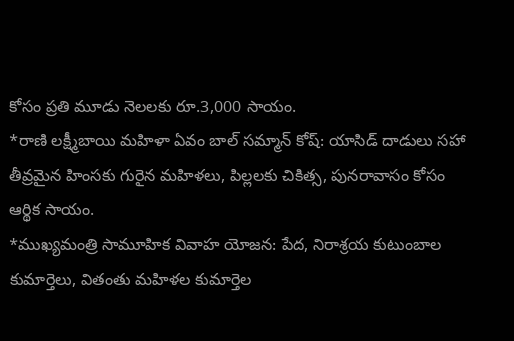కోసం ప్రతి మూడు నెలలకు రూ.3,000 సాయం.
*రాణి లక్ష్మీబాయి మహిళా ఏవం బాల్ సమ్మాన్ కోష్: యాసిడ్ దాడులు సహా తీవ్రమైన హింసకు గురైన మహిళలు, పిల్లలకు చికిత్స, పునరావాసం కోసం ఆర్థిక సాయం.
*ముఖ్యమంత్రి సామూహిక వివాహ యోజన: పేద, నిరాశ్రయ కుటుంబాల కుమార్తెలు, వితంతు మహిళల కుమార్తెల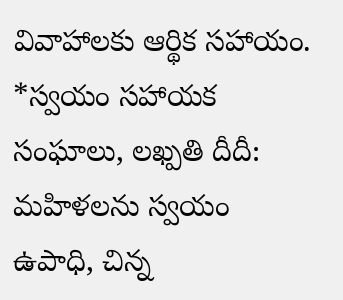వివాహాలకు ఆర్థిక సహాయం.
*స్వయం సహాయక సంఘాలు, లఖ్పతి దీదీ: మహిళలను స్వయం ఉపాధి, చిన్న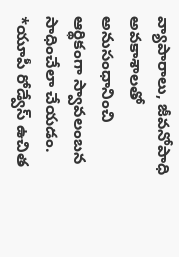వ్యాపారాలు, జీవనోపాధి అవకాశాలతో అనుసంధానించి ఆర్థికంగా స్వావలంబన సాధించేలా చేయడం.
*యూపీ రోడ్వేస్ ఉచిత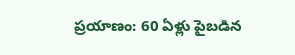ప్రయాణం: 60 ఏళ్లు పైబడిన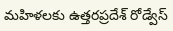మహిళలకు ఉత్తరప్రదేశ్ రోడ్వేస్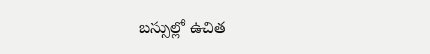బస్సుల్లో ఉచిత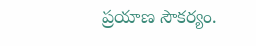ప్రయాణ సౌకర్యం.